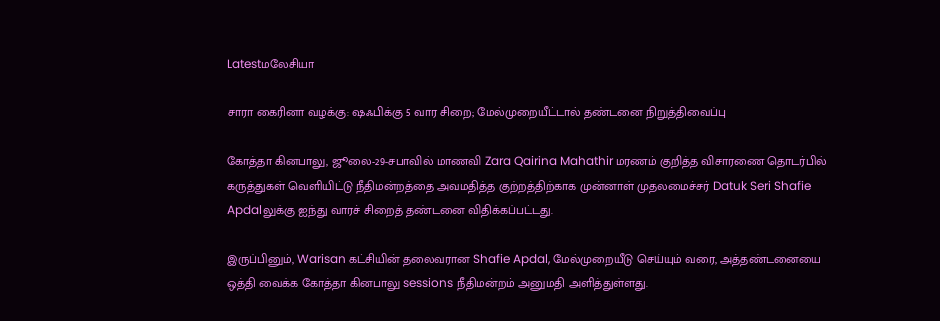Latestமலேசியா

சாரா கைரினா வழக்கு: ஷஃபிக்கு 5 வார சிறை; மேல்முறையீட்டால் தண்டனை நிறுத்திவைப்பு

கோத்தா கினபாலு, ஜூலை-29-சபாவில் மாணவி Zara Qairina Mahathir மரணம் குறித்த விசாரணை தொடர்பில் கருத்துகள் வெளியிட்டு நீதிமன்றத்தை அவமதித்த குற்றத்திற்காக முன்னாள் முதலமைச்சர் Datuk Seri Shafie Apdalலுக்கு ஐந்து வாரச் சிறைத் தண்டனை விதிக்கப்பட்டது.

இருப்பினும், Warisan கட்சியின் தலைவரான Shafie Apdal, மேல்முறையீடு செய்யும் வரை, அத்தண்டனையை ஒத்தி வைக்க கோத்தா கினபாலு sessions நீதிமன்றம் அனுமதி அளித்துள்ளது.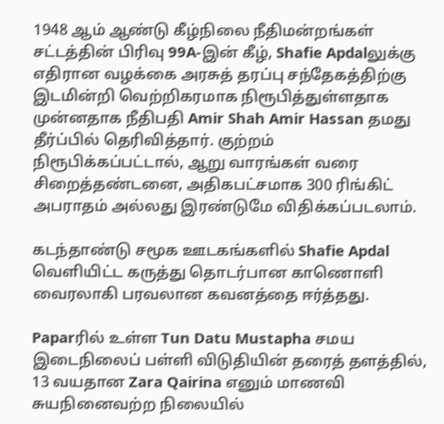1948 ஆம் ஆண்டு கீழ்நிலை நீதிமன்றங்கள் சட்டத்தின் பிரிவு 99A-இன் கீழ், Shafie Apdalலுக்கு எதிரான வழக்கை அரசுத் தரப்பு சந்தேகத்திற்கு இடமின்றி வெற்றிகரமாக நிரூபித்துள்ளதாக முன்னதாக நீதிபதி Amir Shah Amir Hassan தமது தீர்ப்பில் தெரிவித்தார். குற்றம் நிரூபிக்கப்பட்டால், ஆறு வாரங்கள் வரை சிறைத்தண்டனை, அதிகபட்சமாக 300 ரிங்கிட் அபராதம் அல்லது இரண்டுமே விதிக்கப்படலாம்.

கடந்தாண்டு சமூக ஊடகங்களில் Shafie Apdal வெளியிட்ட கருத்து தொடர்பான காணொளி வைரலாகி பரவலான கவனத்தை ஈர்த்தது.

Paparரில் உள்ள Tun Datu Mustapha சமய இடைநிலைப் பள்ளி விடுதியின் தரைத் தளத்தில், 13 வயதான Zara Qairina எனும் மாணவி சுயநினைவற்ற நிலையில்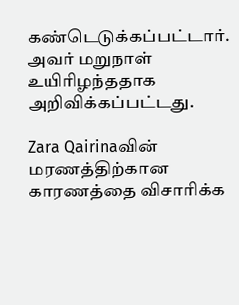கண்டெடுக்கப்பட்டார். அவர் மறுநாள் உயிரிழந்ததாக அறிவிக்கப்பட்டது.

Zara Qairinaவின் மரணத்திற்கான காரணத்தை விசாரிக்க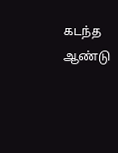கடந்த ஆண்டு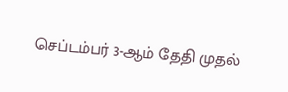செப்டம்பர் 3-ஆம் தேதி முதல்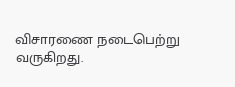விசாரணை நடைபெற்று வருகிறது.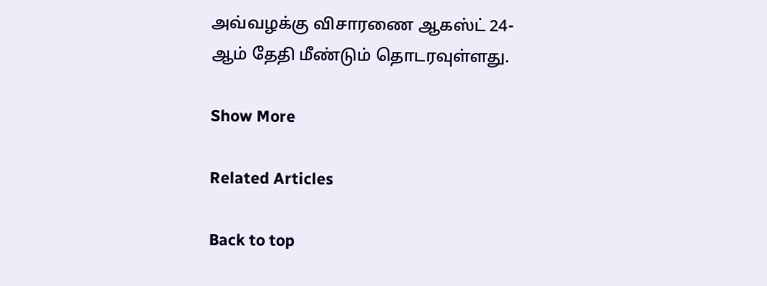அவ்வழக்கு விசாரணை ஆகஸ்ட் 24-ஆம் தேதி மீண்டும் தொடரவுள்ளது.

Show More

Related Articles

Back to top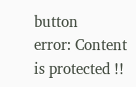button
error: Content is protected !!